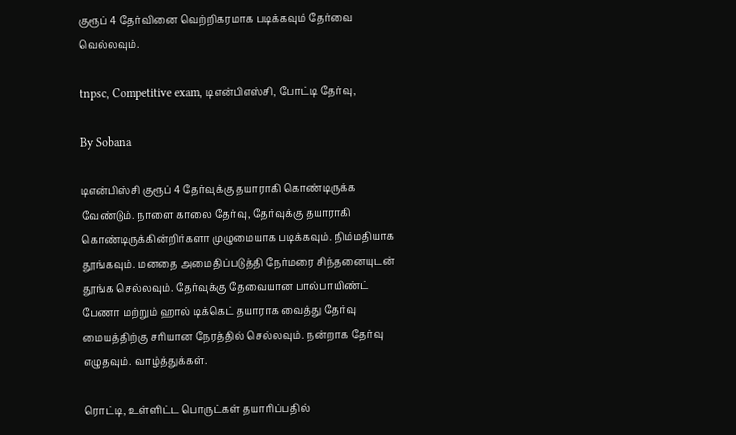குரூப் 4 தேர்வினை வெற்றிகரமாக படிக்கவும் தேர்வை வெல்லவும்.

tnpsc, Competitive exam, டிஎன்பிஎஸ்சி, போட்டி தேர்வு,

By Sobana

டிஎன்பிஸ்சி குரூப் 4 தேர்வுக்கு தயாராகி கொண்டிருக்க வேண்டும். நாளை காலை தேர்வு, தேர்வுக்கு தயாராகி கொண்டிருக்கின்றிர்களா முழுமையாக படிக்கவும். நிம்மதியாக தூங்கவும். மனதை அமைதிப்படுத்தி நேர்மரை சிந்தனையுடன் தூங்க செல்லவும். தேர்வுக்கு தேவையான பால்பாயிண்ட் பேணா மற்றும் ஹால் டிக்கெட் தயாராக வைத்து தேர்வு மையத்திற்கு சரியான நேரத்தில் செல்லவும். நன்றாக தேர்வு எழுதவும். வாழ்த்துக்கள்.

ரொட்டி, உள்ளிட்ட பொருட்கள் தயாரிப்பதில்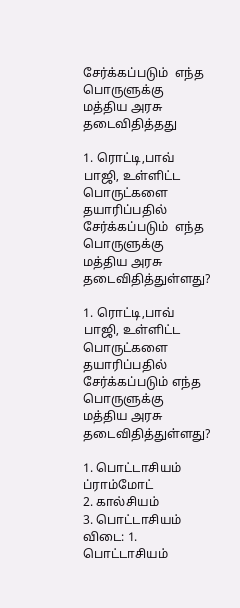சேர்க்கப்படும்  எந்த பொருளுக்கு மத்திய அரசு தடைவிதித்தது

1. ரொட்டி,பாவ் பாஜி, உள்ளிட்ட பொருட்களை தயாரிப்பதில் சேர்க்கப்படும்  எந்த பொருளுக்கு மத்திய அரசு தடைவிதித்துள்ளது?

1. ரொட்டி,பாவ் பாஜி, உள்ளிட்ட பொருட்களை தயாரிப்பதில் சேர்க்கப்படும் எந்த பொருளுக்கு மத்திய அரசு தடைவிதித்துள்ளது?

1. பொட்டாசியம் ப்ராம்மோட்
2. கால்சியம்
3. பொட்டாசியம்
விடை: 1. பொட்டாசியம்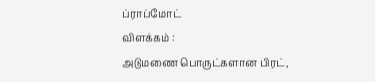ப்ராப்மோட்
விளக்கம் :
அடுமணை பொருட்களான பிரட்,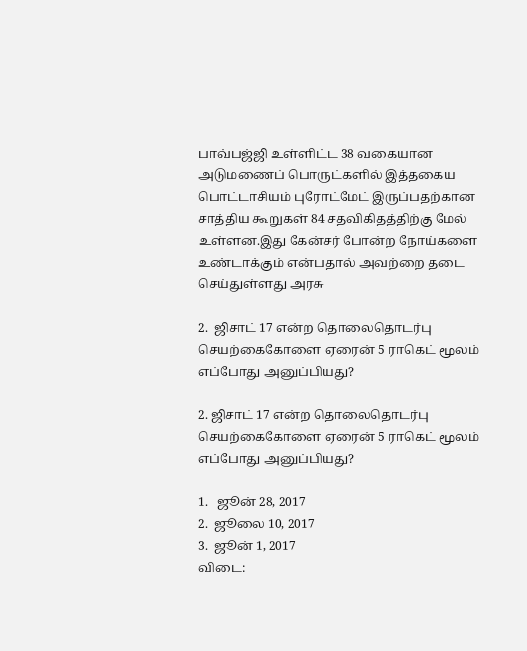பாவ்பஜ்ஜி உள்ளிட்ட 38 வகையான அடுமணைப் பொருட்களில் இத்தகைய பொட்டாசியம் புரோட்மேட் இருப்பதற்கான சாத்திய கூறுகள் 84 சதவிகிதத்திற்கு மேல் உள்ளன.இது கேன்சர் போன்ற நோய்களை உண்டாக்கும் என்பதால் அவற்றை தடை செய்துள்ளது அரசு

2.  ஜிசாட் 17 என்ற தொலைதொடர்பு செயற்கைகோளை ஏரைன் 5 ராகெட் மூலம்   எப்போது அனுப்பியது?

2. ஜிசாட் 17 என்ற தொலைதொடர்பு செயற்கைகோளை ஏரைன் 5 ராகெட் மூலம் எப்போது அனுப்பியது?

1.   ஜூன் 28, 2017
2.  ஜூலை 10, 2017
3.  ஜூன் 1, 2017
விடை: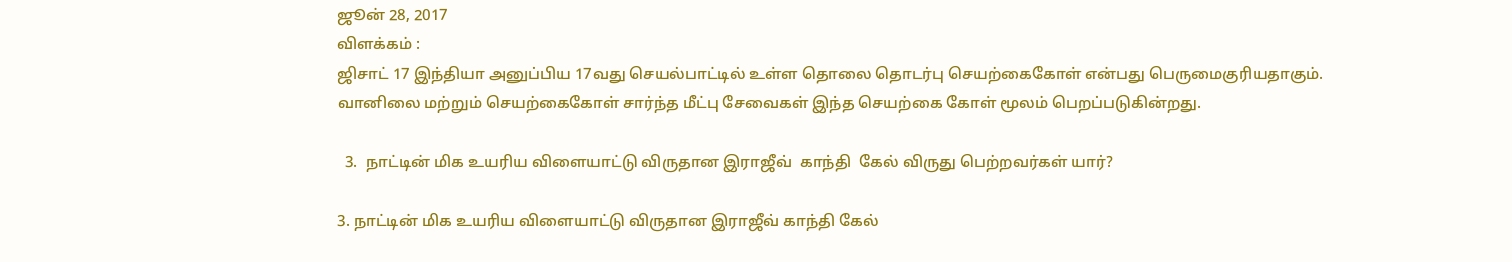ஜூன் 28, 2017
விளக்கம் :
ஜிசாட் 17 இந்தியா அனுப்பிய 17வது செயல்பாட்டில் உள்ள தொலை தொடர்பு செயற்கைகோள் என்பது பெருமைகுரியதாகும்.
வானிலை மற்றும் செயற்கைகோள் சார்ந்த மீட்பு சேவைகள் இந்த செயற்கை கோள் மூலம் பெறப்படுகின்றது.

  3.  நாட்டின் மிக உயரிய விளையாட்டு விருதான இராஜீவ்  காந்தி  கேல் விருது பெற்றவர்கள் யார்?

3. நாட்டின் மிக உயரிய விளையாட்டு விருதான இராஜீவ் காந்தி கேல்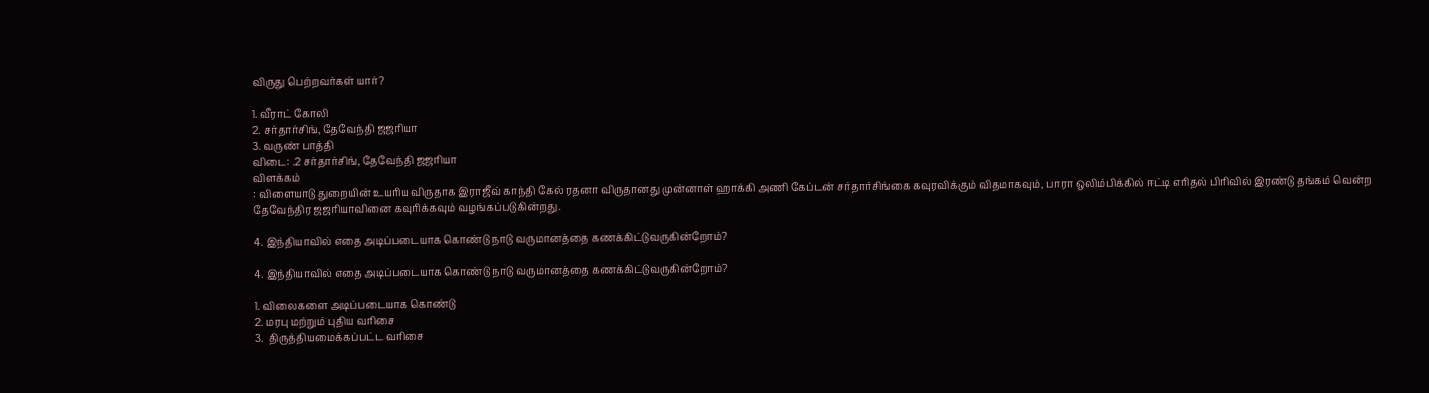விருது பெற்றவர்கள் யார்?

1. வீராட் கோலி
2. சர்தார்சிங், தேவேந்தி ஜஜரியா
3. வருண் பாத்தி
விடை: .2 சர்தார்சிங், தேவேந்தி ஜஜரியா
விளக்கம்
: விளையாடு துறையின் உயரிய விருதாக இராஜீவ் காந்தி கேல் ரதனா விருதானது முன்னாள் ஹாக்கி அணி கேப்டன் சர்தார்சிங்கை கவுரவிக்கும் விதமாகவும், பாரா ஒலிம்பிக்கில் ஈட்டி எரிதல் பிரிவில் இரண்டு தங்கம் வென்ற தேவேந்திர ஜஜரியாவினை கவுரிக்கவும் வழங்கப்படுகின்றது.

4. இந்தியாவில் எதை அடிப்படையாக கொண்டு நாடு வருமானத்தை கணக்கிட்டுவருகின்றோம்?

4. இந்தியாவில் எதை அடிப்படையாக கொண்டு நாடு வருமானத்தை கணக்கிட்டுவருகின்றோம்?

1. விலைகளை அடிப்படையாக கொண்டு
2. மரபு மற்றும் புதிய வரிசை
3.  திருத்தியமைக்கப்பட்ட வரிசை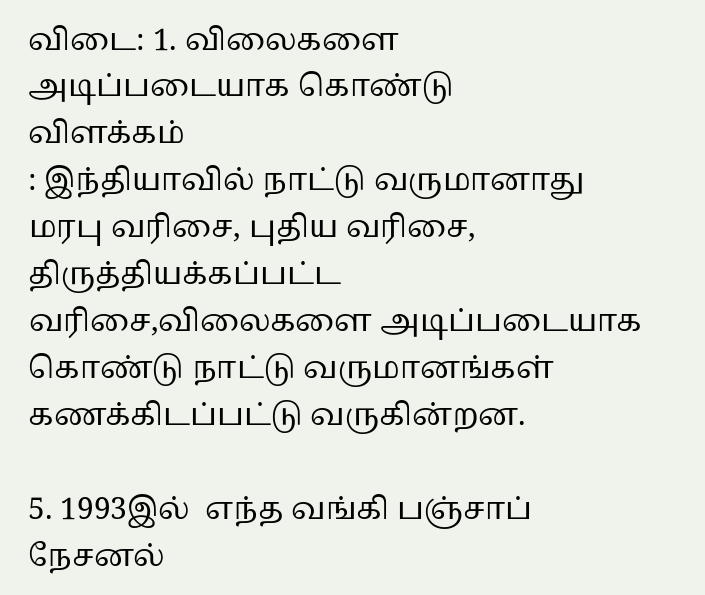விடை: 1. விலைகளை அடிப்படையாக கொண்டு
விளக்கம்
: இந்தியாவில் நாட்டு வருமானாது மரபு வரிசை, புதிய வரிசை, திருத்தியக்கப்பட்ட வரிசை,விலைகளை அடிப்படையாக கொண்டு நாட்டு வருமானங்கள் கணக்கிடப்பட்டு வருகின்றன.

5. 1993இல்  எந்த வங்கி பஞ்சாப் நேசனல்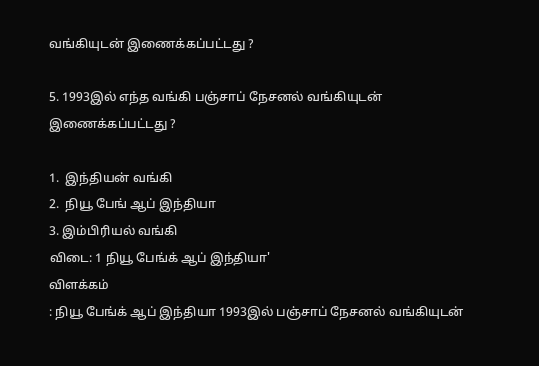வங்கியுடன் இணைக்கப்பட்டது ?

5. 1993இல் எந்த வங்கி பஞ்சாப் நேசனல் வங்கியுடன் இணைக்கப்பட்டது ?

1.  இந்தியன் வங்கி
2.  நியூ பேங் ஆப் இந்தியா
3. இம்பிரியல் வங்கி
விடை: 1 நியூ பேங்க் ஆப் இந்தியா'
விளக்கம்
: நியூ பேங்க் ஆப் இந்தியா 1993இல் பஞ்சாப் நேசனல் வங்கியுடன்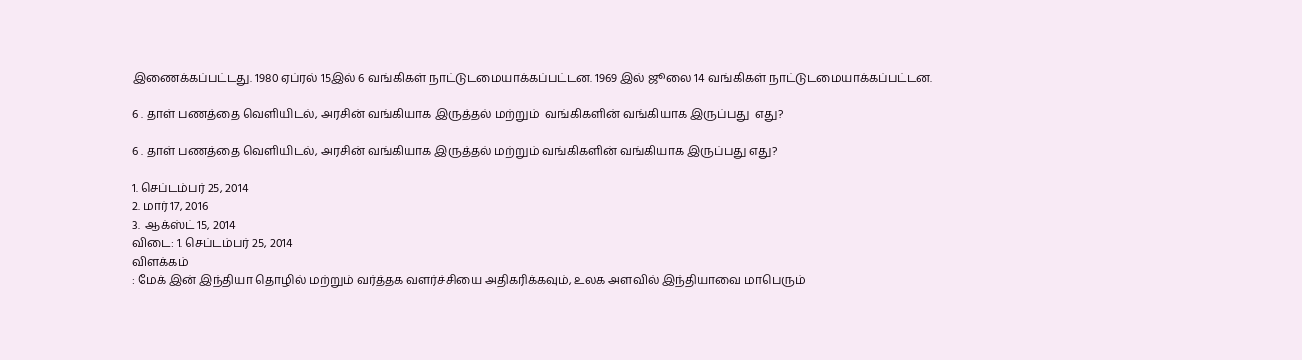இணைக்கப்பட்டது. 1980 ஏப்ரல் 15இல் 6 வங்கிகள் நாட்டுடமையாக்கப்பட்டன. 1969 இல் ஜூலை 14 வங்கிகள் நாட்டுடமையாக்கப்பட்டன.

6 . தாள் பணத்தை வெளியிடல், அரசின் வங்கியாக இருத்தல் மற்றும்  வங்கிகளின் வங்கியாக இருப்பது  எது?

6 . தாள் பணத்தை வெளியிடல், அரசின் வங்கியாக இருத்தல் மற்றும் வங்கிகளின் வங்கியாக இருப்பது எது?

1. செப்டம்பர் 25, 2014
2. மார் 17, 2016
3.  ஆக்ஸ்ட் 15, 2014
விடை: 1. செப்டம்பர் 25, 2014
விளக்கம்
: மேக் இன் இந்தியா தொழில் மற்றும் வர்த்தக வளர்ச்சியை அதிகரிக்கவும், உலக அளவில் இந்தியாவை மாபெரும்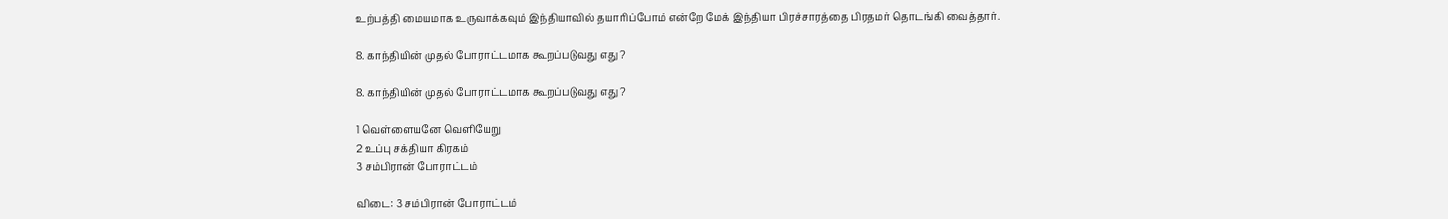உற்பத்தி மையமாக உருவாக்கவும் இந்தியாவில் தயாரிப்போம் என்றே மேக் இந்தியா பிரச்சாரத்தை பிரதமர் தொடங்கி வைத்தார்.

8. காந்தியின் முதல் போராட்டமாக கூறப்படுவது எது ?

8. காந்தியின் முதல் போராட்டமாக கூறப்படுவது எது ?

1 வெள்ளையனே வெளியேறு
2 உப்பு சக்தியா கிரகம்
3 சம்பிரான் போராட்டம்

விடை: 3 சம்பிரான் போராட்டம்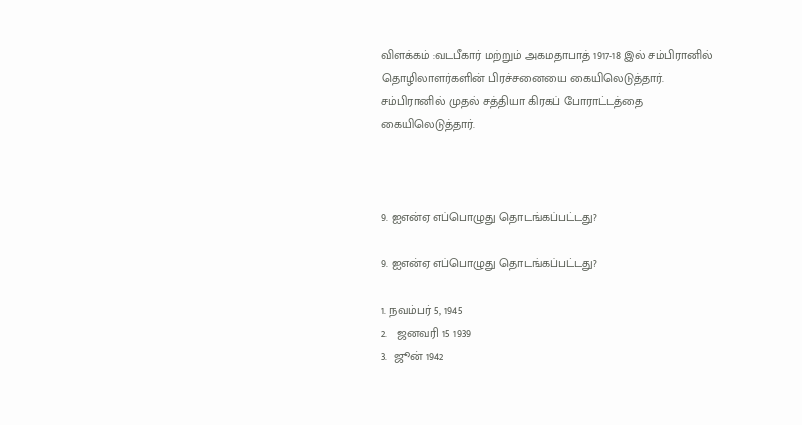விளக்கம் :வடபீகார் மற்றும் அகமதாபாத் 1917-18 இல் சம்பிரானில் தொழிலாளர்களின் பிரச்சனையை கையிலெடுத்தார். சம்பிரானில் முதல் சத்தியா கிரகப் போராட்டத்தை கையிலெடுத்தார்.



9. ஐஎன்ஏ எப்பொழுது தொடங்கப்பட்டது?

9. ஐஎன்ஏ எப்பொழுது தொடங்கப்பட்டது?

1. நவம்பர் 5, 1945
2.   ஜனவரி 15 1939
3.  ஜூன் 1942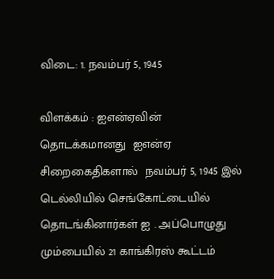விடை: 1. நவம்பர் 5, 1945

விளக்கம் : ஐஎன்ஏவின் தொடக்கமானது  ஐஎன்ஏ சிறைகைதிகளால்  நவம்பர் 5, 1945 இல் டெல்லியில் செங்கோட்டையில் தொடங்கினார்கள் ஐ . அப்பொழுது மும்பையில் 21 காங்கிரஸ் கூட்டம்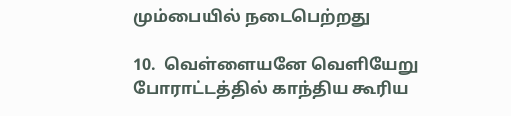மும்பையில் நடைபெற்றது

10.  வெள்ளையனே வெளியேறு போராட்டத்தில் காந்திய கூரிய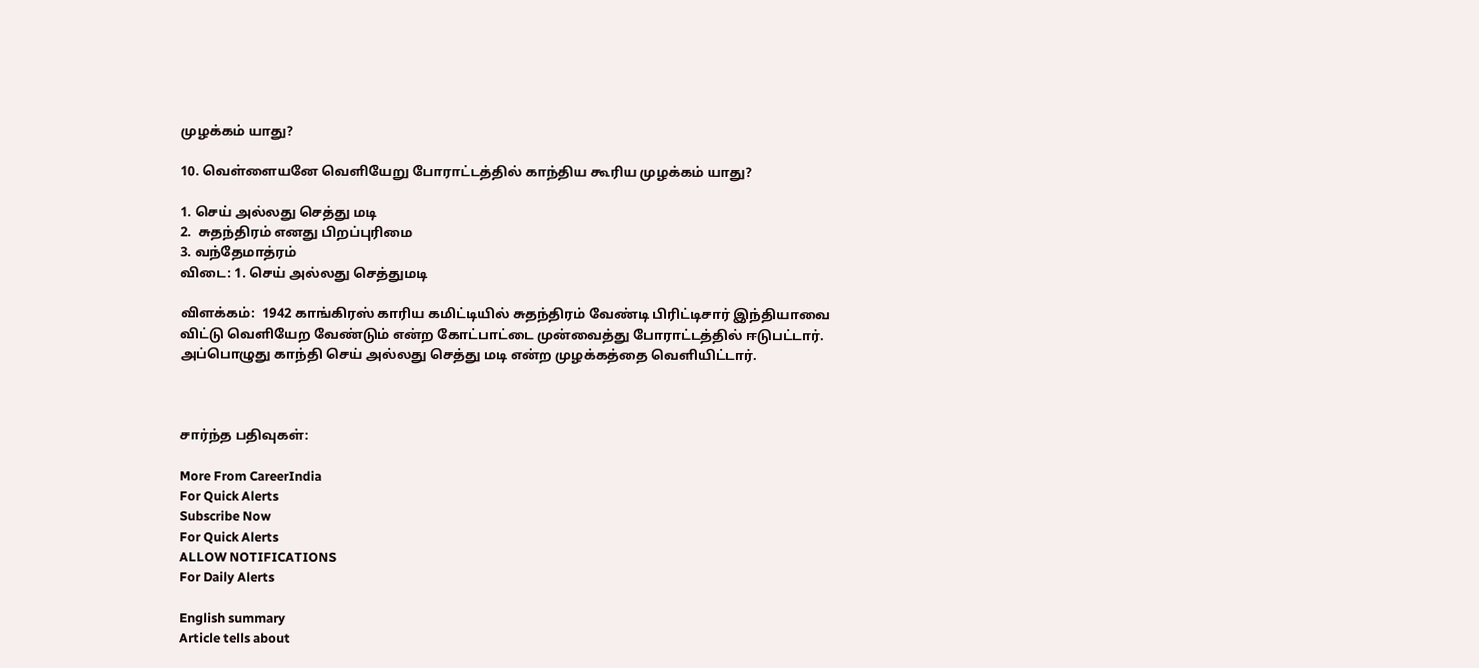முழக்கம் யாது?

10. வெள்ளையனே வெளியேறு போராட்டத்தில் காந்திய கூரிய முழக்கம் யாது?

1. செய் அல்லது செத்து மடி
2.  சுதந்திரம் எனது பிறப்புரிமை
3. வந்தேமாத்ரம்
விடை: 1. செய் அல்லது செத்துமடி

விளக்கம்:  1942 காங்கிரஸ் காரிய கமிட்டியில் சுதந்திரம் வேண்டி பிரிட்டிசார் இந்தியாவை விட்டு வெளியேற வேண்டும் என்ற கோட்பாட்டை முன்வைத்து போராட்டத்தில் ஈடுபட்டார். அப்பொழுது காந்தி செய் அல்லது செத்து மடி என்ற முழக்கத்தை வெளியிட்டார்.



சார்ந்த பதிவுகள்:

More From CareerIndia
For Quick Alerts
Subscribe Now
For Quick Alerts
ALLOW NOTIFICATIONS
For Daily Alerts

English summary
Article tells about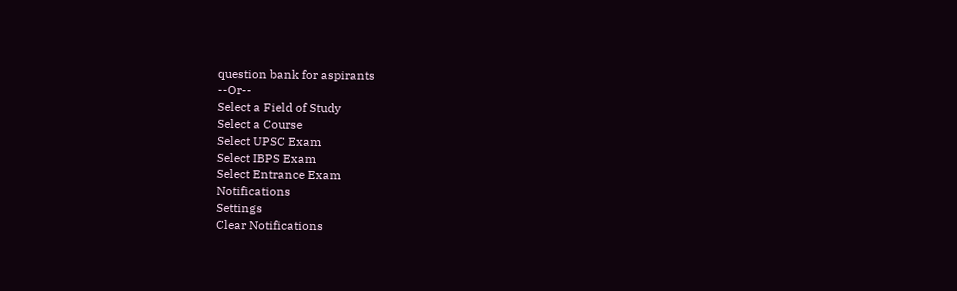question bank for aspirants
--Or--
Select a Field of Study
Select a Course
Select UPSC Exam
Select IBPS Exam
Select Entrance Exam
Notifications
Settings
Clear Notifications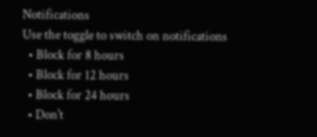Notifications
Use the toggle to switch on notifications
  • Block for 8 hours
  • Block for 12 hours
  • Block for 24 hours
  • Don't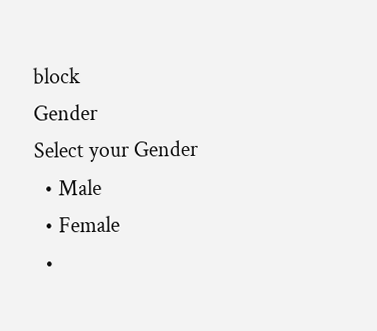block
Gender
Select your Gender
  • Male
  • Female
  •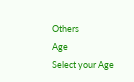Others
Age
Select your Age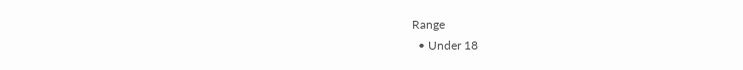Range
  • Under 18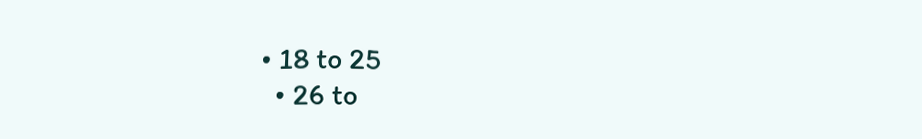• 18 to 25
  • 26 to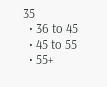35
  • 36 to 45
  • 45 to 55
  • 55+